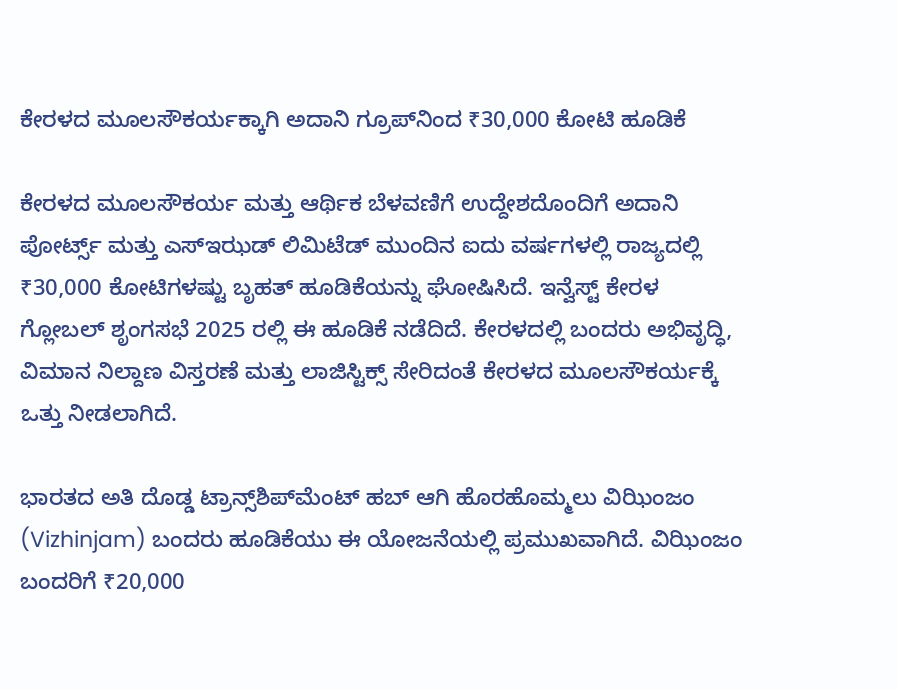ಕೇರಳದ ಮೂಲಸೌಕರ್ಯಕ್ಕಾಗಿ ಅದಾನಿ ಗ್ರೂಪ್‌ನಿಂದ ₹30,000 ಕೋಟಿ ಹೂಡಿಕೆ

ಕೇರಳದ ಮೂಲಸೌಕರ್ಯ ಮತ್ತು ಆರ್ಥಿಕ ಬೆಳವಣಿಗೆ ಉದ್ದೇಶದೊಂದಿಗೆ ಅದಾನಿ ಪೋರ್ಟ್ಸ್ ಮತ್ತು ಎಸ್‌ಇಝಡ್‌ ಲಿಮಿಟೆಡ್ ಮುಂದಿನ ಐದು ವರ್ಷಗಳಲ್ಲಿ ರಾಜ್ಯದಲ್ಲಿ ₹30,000 ಕೋಟಿಗಳಷ್ಟು ಬೃಹತ್ ಹೂಡಿಕೆಯನ್ನು ಘೋಷಿಸಿದೆ. ಇನ್ವೆಸ್ಟ್ ಕೇರಳ ಗ್ಲೋಬಲ್ ಶೃಂಗಸಭೆ 2025 ರಲ್ಲಿ ಈ ಹೂಡಿಕೆ ನಡೆದಿದೆ. ಕೇರಳದಲ್ಲಿ ಬಂದರು ಅಭಿವೃದ್ಧಿ, ವಿಮಾನ ನಿಲ್ದಾಣ ವಿಸ್ತರಣೆ ಮತ್ತು ಲಾಜಿಸ್ಟಿಕ್ಸ್ ಸೇರಿದಂತೆ ಕೇರಳದ ಮೂಲಸೌಕರ್ಯಕ್ಕೆ ಒತ್ತು ನೀಡಲಾಗಿದೆ.

ಭಾರತದ ಅತಿ ದೊಡ್ಡ ಟ್ರಾನ್ಸ್‌ಶಿಪ್‌ಮೆಂಟ್ ಹಬ್ ಆಗಿ ಹೊರಹೊಮ್ಮಲು ವಿಝಿಂಜಂ (Vizhinjam) ಬಂದರು ಹೂಡಿಕೆಯು ಈ ಯೋಜನೆಯಲ್ಲಿ ಪ್ರಮುಖವಾಗಿದೆ. ವಿಝಿಂಜಂ ಬಂದರಿಗೆ ₹20,000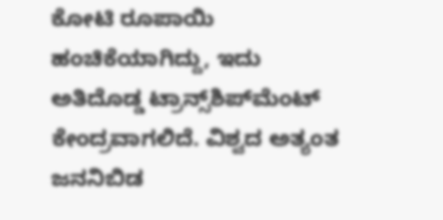ಕೋಟಿ ರೂಪಾಯಿ ಹಂಚಿಕೆಯಾಗಿದ್ದು, ಇದು ಅತಿದೊಡ್ಡ ಟ್ರಾನ್ಸ್‌ಶಿಪ್‌ಮೆಂಟ್ ಕೇಂದ್ರವಾಗಲಿದೆ. ವಿಶ್ವದ ಅತ್ಯಂತ ಜನನಿಬಿಡ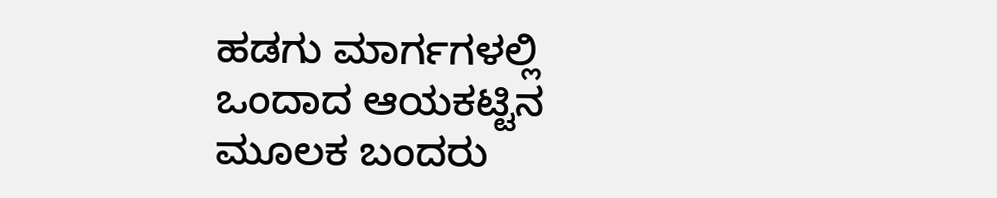ಹಡಗು ಮಾರ್ಗಗಳಲ್ಲಿ ಒಂದಾದ ಆಯಕಟ್ಟಿನ ಮೂಲಕ ಬಂದರು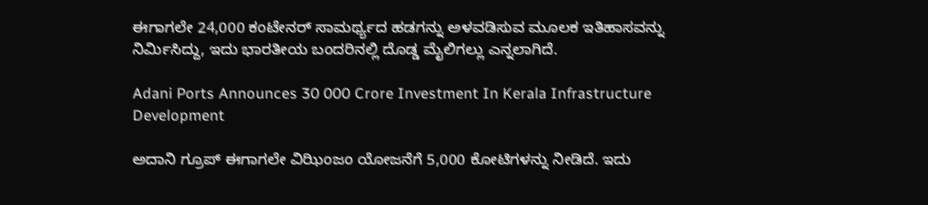ಈಗಾಗಲೇ 24,000 ಕಂಟೇನರ್ ಸಾಮರ್ಥ್ಯದ ಹಡಗನ್ನು ಅಳವಡಿಸುವ ಮೂಲಕ ಇತಿಹಾಸವನ್ನು ನಿರ್ಮಿಸಿದ್ದು, ಇದು ಭಾರತೀಯ ಬಂದರಿನಲ್ಲಿ ದೊಡ್ಡ ಮೈಲಿಗಲ್ಲು ಎನ್ನಲಾಗಿದೆ.

Adani Ports Announces 30 000 Crore Investment In Kerala Infrastructure Development

ಅದಾನಿ ಗ್ರೂಪ್ ಈಗಾಗಲೇ ವಿಝಿಂಜಂ ಯೋಜನೆಗೆ 5,000 ಕೋಟಿಗಳನ್ನು ನೀಡಿದೆ. ಇದು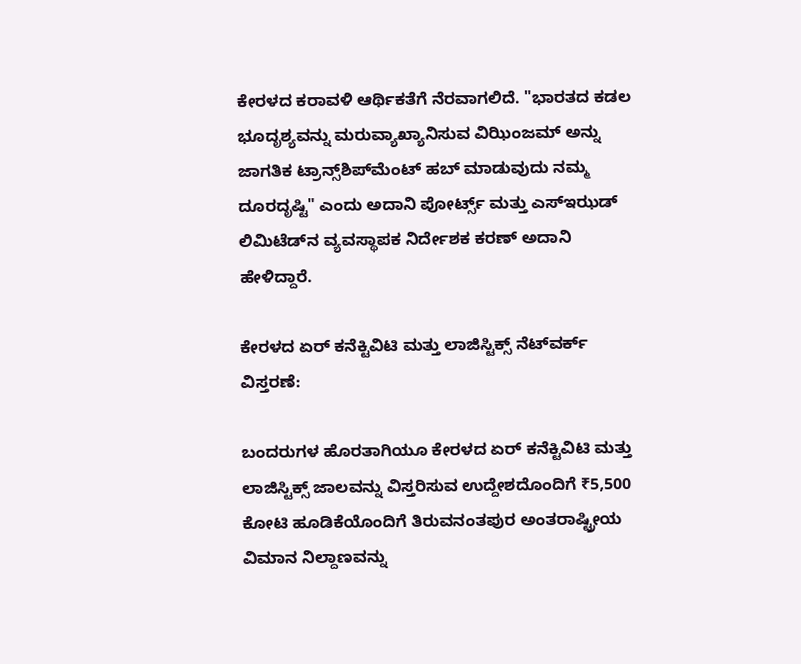ಕೇರಳದ ಕರಾವಳಿ ಆರ್ಥಿಕತೆಗೆ ನೆರವಾಗಲಿದೆ. "ಭಾರತದ ಕಡಲ ಭೂದೃಶ್ಯವನ್ನು ಮರುವ್ಯಾಖ್ಯಾನಿಸುವ ವಿಝಿಂಜಮ್ ಅನ್ನು ಜಾಗತಿಕ ಟ್ರಾನ್ಸ್‌ಶಿಪ್‌ಮೆಂಟ್ ಹಬ್ ಮಾಡುವುದು ನಮ್ಮ ದೂರದೃಷ್ಟಿ" ಎಂದು ಅದಾನಿ ಪೋರ್ಟ್ಸ್ ಮತ್ತು ಎಸ್‌ಇಝಡ್‌ ಲಿಮಿಟೆಡ್‌ನ ವ್ಯವಸ್ಥಾಪಕ ನಿರ್ದೇಶಕ ಕರಣ್ ಅದಾನಿ ಹೇಳಿದ್ದಾರೆ.

ಕೇರಳದ ಏರ್ ಕನೆಕ್ಟಿವಿಟಿ ಮತ್ತು ಲಾಜಿಸ್ಟಿಕ್ಸ್ ನೆಟ್‌ವರ್ಕ್ ವಿಸ್ತರಣೆ:

ಬಂದರುಗಳ ಹೊರತಾಗಿಯೂ ಕೇರಳದ ಏರ್ ಕನೆಕ್ಟಿವಿಟಿ ಮತ್ತು ಲಾಜಿಸ್ಟಿಕ್ಸ್ ಜಾಲವನ್ನು ವಿಸ್ತರಿಸುವ ಉದ್ದೇಶದೊಂದಿಗೆ ₹5,500 ಕೋಟಿ ಹೂಡಿಕೆಯೊಂದಿಗೆ ತಿರುವನಂತಪುರ ಅಂತರಾಷ್ಟ್ರೀಯ ವಿಮಾನ ನಿಲ್ದಾಣವನ್ನು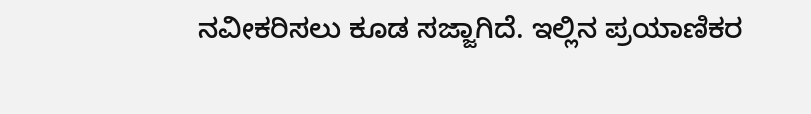ನವೀಕರಿಸಲು ಕೂಡ ಸಜ್ಜಾಗಿದೆ. ಇಲ್ಲಿನ ಪ್ರಯಾಣಿಕರ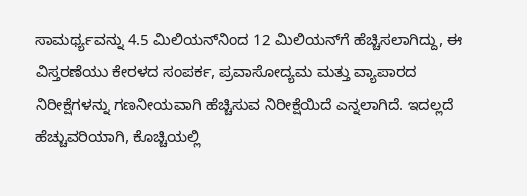ಸಾಮರ್ಥ್ಯವನ್ನು 4.5 ಮಿಲಿಯನ್‌ನಿಂದ 12 ಮಿಲಿಯನ್‌ಗೆ ಹೆಚ್ಚಿಸಲಾಗಿದ್ದು, ಈ ವಿಸ್ತರಣೆಯು ಕೇರಳದ ಸಂಪರ್ಕ, ಪ್ರವಾಸೋದ್ಯಮ ಮತ್ತು ವ್ಯಾಪಾರದ ನಿರೀಕ್ಷೆಗಳನ್ನು ಗಣನೀಯವಾಗಿ ಹೆಚ್ಚಿಸುವ ನಿರೀಕ್ಷೆಯಿದೆ ಎನ್ನಲಾಗಿದೆ. ಇದಲ್ಲದೆ ಹೆಚ್ಚುವರಿಯಾಗಿ, ಕೊಚ್ಚಿಯಲ್ಲಿ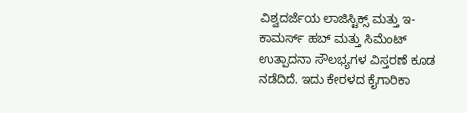ವಿಶ್ವದರ್ಜೆಯ ಲಾಜಿಸ್ಟಿಕ್ಸ್ ಮತ್ತು ಇ-ಕಾಮರ್ಸ್ ಹಬ್ ಮತ್ತು ಸಿಮೆಂಟ್ ಉತ್ಪಾದನಾ ಸೌಲಭ್ಯಗಳ ವಿಸ್ತರಣೆ ಕೂಡ ನಡೆದಿದೆ. ಇದು ಕೇರಳದ ಕೈಗಾರಿಕಾ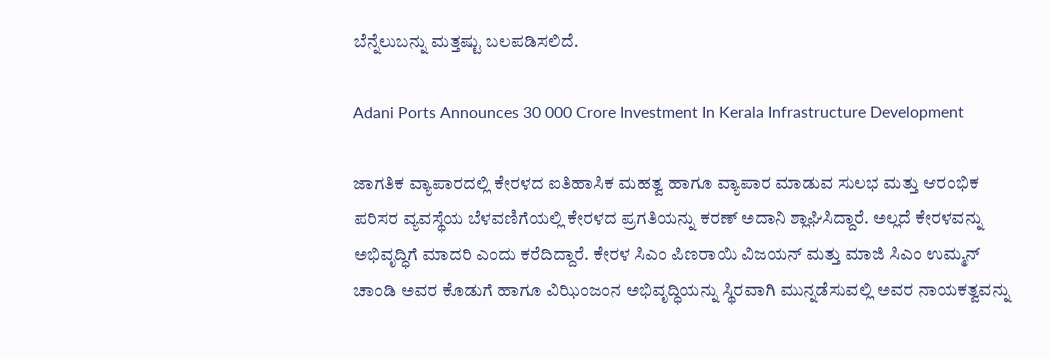ಬೆನ್ನೆಲುಬನ್ನು ಮತ್ತಷ್ಟು ಬಲಪಡಿಸಲಿದೆ.

Adani Ports Announces 30 000 Crore Investment In Kerala Infrastructure Development

ಜಾಗತಿಕ ವ್ಯಾಪಾರದಲ್ಲಿ ಕೇರಳದ ಐತಿಹಾಸಿಕ ಮಹತ್ವ ಹಾಗೂ ವ್ಯಾಪಾರ ಮಾಡುವ ಸುಲಭ ಮತ್ತು ಆರಂಭಿಕ ಪರಿಸರ ವ್ಯವಸ್ಥೆಯ ಬೆಳವಣಿಗೆಯಲ್ಲಿ ಕೇರಳದ ಪ್ರಗತಿಯನ್ನು ಕರಣ್ ಅದಾನಿ ಶ್ಲಾಘಿಸಿದ್ದಾರೆ. ಅಲ್ಲದೆ ಕೇರಳವನ್ನು ಅಭಿವೃದ್ಧಿಗೆ ಮಾದರಿ ಎಂದು ಕರೆದಿದ್ದಾರೆ. ಕೇರಳ ಸಿಎಂ ಪಿಣರಾಯಿ ವಿಜಯನ್ ಮತ್ತು ಮಾಜಿ ಸಿಎಂ ಉಮ್ಮನ್ ಚಾಂಡಿ ಅವರ ಕೊಡುಗೆ ಹಾಗೂ ವಿಝಿಂಜಂನ ಅಭಿವೃದ್ಧಿಯನ್ನು ಸ್ಥಿರವಾಗಿ ಮುನ್ನಡೆಸುವಲ್ಲಿ ಅವರ ನಾಯಕತ್ವವನ್ನು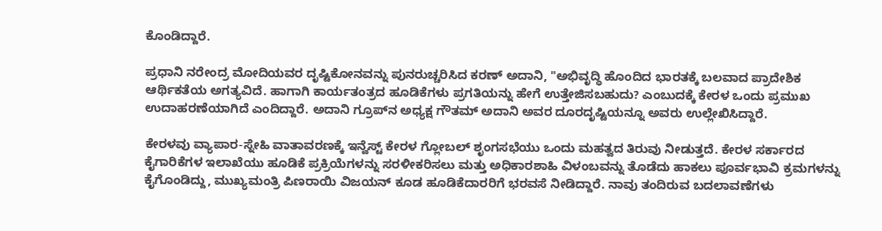ಕೊಂಡಿದ್ದಾರೆ.

ಪ್ರಧಾನಿ ನರೇಂದ್ರ ಮೋದಿಯವರ ದೃಷ್ಟಿಕೋನವನ್ನು ಪುನರುಚ್ಚರಿಸಿದ ಕರಣ್ ಅದಾನಿ, "ಅಭಿವೃದ್ಧಿ ಹೊಂದಿದ ಭಾರತಕ್ಕೆ ಬಲವಾದ ಪ್ರಾದೇಶಿಕ ಆರ್ಥಿಕತೆಯ ಅಗತ್ಯವಿದೆ. ಹಾಗಾಗಿ ಕಾರ್ಯತಂತ್ರದ ಹೂಡಿಕೆಗಳು ಪ್ರಗತಿಯನ್ನು ಹೇಗೆ ಉತ್ತೇಜಿಸಬಹುದು? ಎಂಬುದಕ್ಕೆ ಕೇರಳ ಒಂದು ಪ್ರಮುಖ ಉದಾಹರಣೆಯಾಗಿದೆ ಎಂದಿದ್ದಾರೆ. ಅದಾನಿ ಗ್ರೂಪ್‌ನ ಅಧ್ಯಕ್ಷ ಗೌತಮ್ ಅದಾನಿ ಅವರ ದೂರದೃಷ್ಟಿಯನ್ನೂ ಅವರು ಉಲ್ಲೇಖಿಸಿದ್ದಾರೆ.

ಕೇರಳವು ವ್ಯಾಪಾರ-ಸ್ನೇಹಿ ವಾತಾವರಣಕ್ಕೆ ಇನ್ವೆಸ್ಟ್ ಕೇರಳ ಗ್ಲೋಬಲ್ ಶೃಂಗಸಭೆಯು ಒಂದು ಮಹತ್ವದ ತಿರುವು ನೀಡುತ್ತದೆ. ಕೇರಳ ಸರ್ಕಾರದ ಕೈಗಾರಿಕೆಗಳ ಇಲಾಖೆಯು ಹೂಡಿಕೆ ಪ್ರಕ್ರಿಯೆಗಳನ್ನು ಸರಳೀಕರಿಸಲು ಮತ್ತು ಅಧಿಕಾರಶಾಹಿ ವಿಳಂಬವನ್ನು ತೊಡೆದು ಹಾಕಲು ಪೂರ್ವಭಾವಿ ಕ್ರಮಗಳನ್ನು ಕೈಗೊಂಡಿದ್ದು, ಮುಖ್ಯಮಂತ್ರಿ ಪಿಣರಾಯಿ ವಿಜಯನ್ ಕೂಡ ಹೂಡಿಕೆದಾರರಿಗೆ ಭರವಸೆ ನೀಡಿದ್ದಾರೆ. ನಾವು ತಂದಿರುವ ಬದಲಾವಣೆಗಳು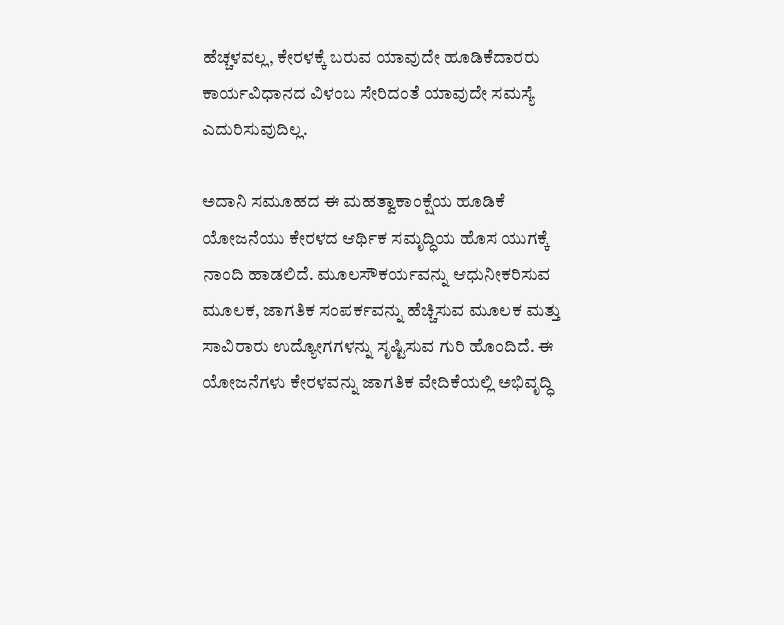ಹೆಚ್ಚಳವಲ್ಲ, ಕೇರಳಕ್ಕೆ ಬರುವ ಯಾವುದೇ ಹೂಡಿಕೆದಾರರು ಕಾರ್ಯವಿಧಾನದ ವಿಳಂಬ ಸೇರಿದಂತೆ ಯಾವುದೇ ಸಮಸ್ಯೆ ಎದುರಿಸುವುದಿಲ್ಲ.

ಅದಾನಿ ಸಮೂಹದ ಈ ಮಹತ್ವಾಕಾಂಕ್ಷೆಯ ಹೂಡಿಕೆ ಯೋಜನೆಯು ಕೇರಳದ ಆರ್ಥಿಕ ಸಮೃದ್ಧಿಯ ಹೊಸ ಯುಗಕ್ಕೆ ನಾಂದಿ ಹಾಡಲಿದೆ. ಮೂಲಸೌಕರ್ಯವನ್ನು ಆಧುನೀಕರಿಸುವ ಮೂಲಕ, ಜಾಗತಿಕ ಸಂಪರ್ಕವನ್ನು ಹೆಚ್ಚಿಸುವ ಮೂಲಕ ಮತ್ತು ಸಾವಿರಾರು ಉದ್ಯೋಗಗಳನ್ನು ಸೃಷ್ಟಿಸುವ ಗುರಿ ಹೊಂದಿದೆ. ಈ ಯೋಜನೆಗಳು ಕೇರಳವನ್ನು ಜಾಗತಿಕ ವೇದಿಕೆಯಲ್ಲಿ ಅಭಿವೃದ್ಧಿ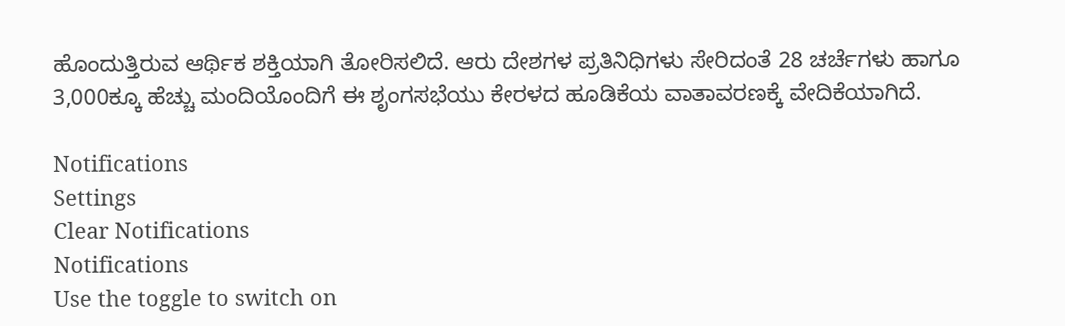ಹೊಂದುತ್ತಿರುವ ಆರ್ಥಿಕ ಶಕ್ತಿಯಾಗಿ ತೋರಿಸಲಿದೆ. ಆರು ದೇಶಗಳ ಪ್ರತಿನಿಧಿಗಳು ಸೇರಿದಂತೆ 28 ಚರ್ಚೆಗಳು ಹಾಗೂ 3,000ಕ್ಕೂ ಹೆಚ್ಚು ಮಂದಿಯೊಂದಿಗೆ ಈ ಶೃಂಗಸಭೆಯು ಕೇರಳದ ಹೂಡಿಕೆಯ ವಾತಾವರಣಕ್ಕೆ ವೇದಿಕೆಯಾಗಿದೆ.

Notifications
Settings
Clear Notifications
Notifications
Use the toggle to switch on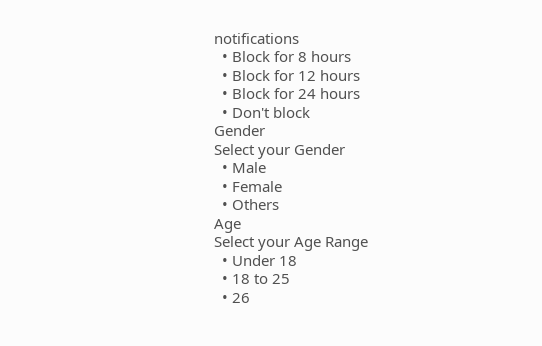notifications
  • Block for 8 hours
  • Block for 12 hours
  • Block for 24 hours
  • Don't block
Gender
Select your Gender
  • Male
  • Female
  • Others
Age
Select your Age Range
  • Under 18
  • 18 to 25
  • 26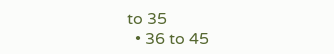to 35
  • 36 to 45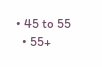• 45 to 55
  • 55+